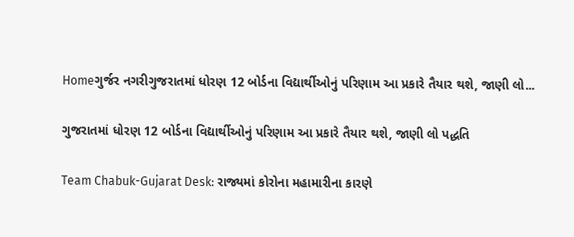Homeગુર્જર નગરીગુજરાતમાં ધોરણ 12 બોર્ડના વિદ્યાર્થીઓનું પરિણામ આ પ્રકારે તૈયાર થશે, જાણી લો...

ગુજરાતમાં ધોરણ 12 બોર્ડના વિદ્યાર્થીઓનું પરિણામ આ પ્રકારે તૈયાર થશે, જાણી લો પદ્ધતિ

Team Chabuk-Gujarat Desk: રાજ્યમાં કોરોના મહામારીના કારણે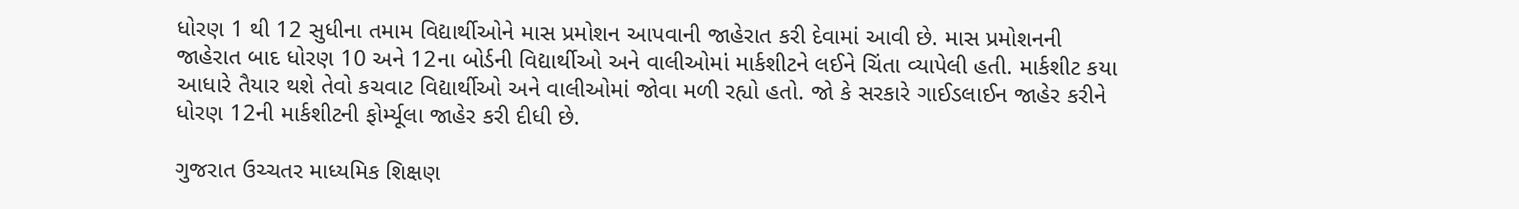ધોરણ 1 થી 12 સુધીના તમામ વિદ્યાર્થીઓને માસ પ્રમોશન આપવાની જાહેરાત કરી દેવામાં આવી છે. માસ પ્રમોશનની જાહેરાત બાદ ધોરણ 10 અને 12ના બોર્ડની વિદ્યાર્થીઓ અને વાલીઓમાં માર્કશીટને લઈને ચિંતા વ્યાપેલી હતી. માર્કશીટ કયા આધારે તૈયાર થશે તેવો કચવાટ વિદ્યાર્થીઓ અને વાલીઓમાં જોવા મળી રહ્યો હતો. જો કે સરકારે ગાઈડલાઈન જાહેર કરીને ધોરણ 12ની માર્કશીટની ફોર્મ્યૂલા જાહેર કરી દીધી છે.

ગુજરાત ઉચ્ચતર માધ્યમિક શિક્ષણ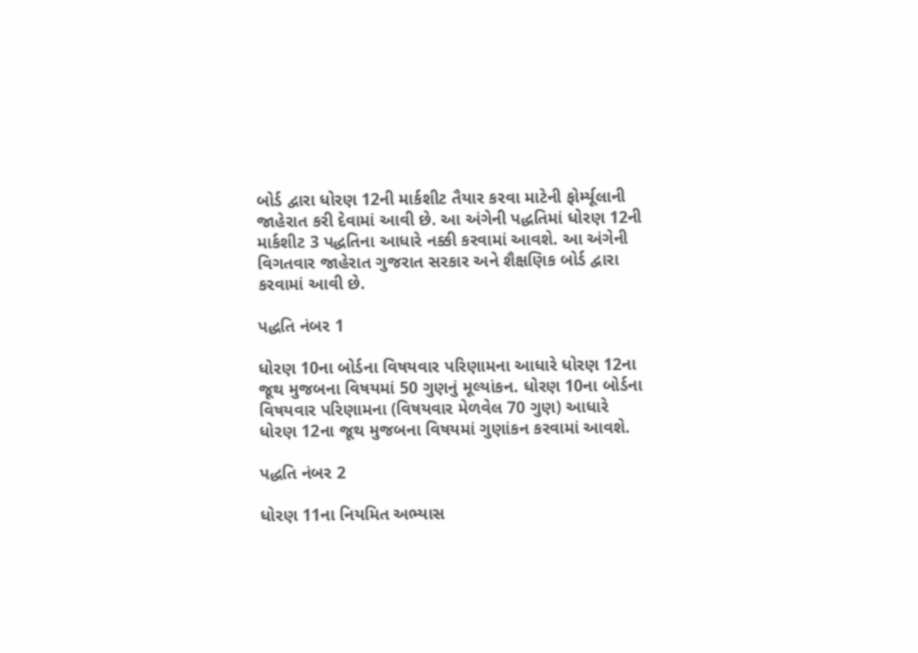બોર્ડ દ્વારા ધોરણ 12ની માર્કશીટ તૈયાર કરવા માટેની ફોર્મ્યૂલાની જાહેરાત કરી દેવામાં આવી છે. આ અંગેની પદ્ધતિમાં ધોરણ 12ની માર્કશીટ 3 પદ્ધતિના આધારે નક્કી કરવામાં આવશે. આ અંગેની વિગતવાર જાહેરાત ગુજરાત સરકાર અને શૈક્ષણિક બોર્ડ દ્વારા કરવામાં આવી છે.

પદ્ધતિ નંબર 1

ધોરણ 10ના બોર્ડના વિષયવાર પરિણામના આધારે ધોરણ 12ના જૂથ મુજબના વિષયમાં 50 ગુણનું મૂલ્યાંકન. ધોરણ 10ના બોર્ડના વિષયવાર પરિણામના (વિષયવાર મેળવેલ 70 ગુણ) આધારે ધોરણ 12ના જૂથ મુજબના વિષયમાં ગુણાંકન કરવામાં આવશે.

પદ્ધતિ નંબર 2

ધોરણ 11ના નિયમિત અભ્યાસ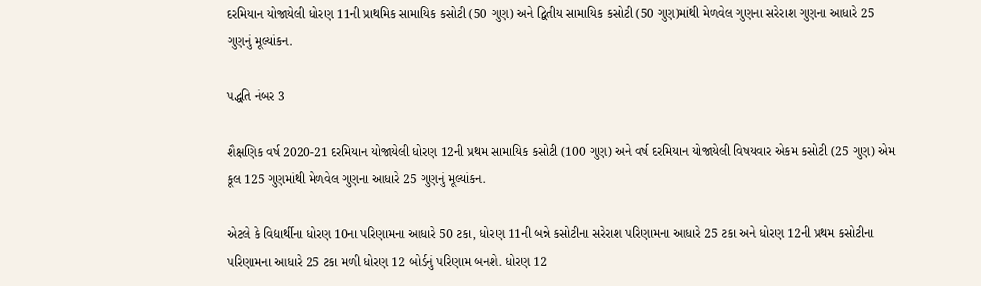દરમિયાન યોજાયેલી ધોરણ 11ની પ્રાથમિક સામાયિક કસોટી (50 ગુણ) અને દ્વિતીય સામાયિક કસોટી (50 ગુણ)માંથી મેળવેલ ગુણના સરેરાશ ગુણના આધારે 25 ગુણનું મૂલ્યાંકન.

પદ્ધતિ નંબર 3

શૈક્ષણિક વર્ષ 2020-21 દરમિયાન યોજાયેલી ધોરણ 12ની પ્રથમ સામાયિક કસોટી (100 ગુણ) અને વર્ષ દરમિયાન યોજાયેલી વિષયવાર એકમ કસોટી (25 ગુણ) એમ કૂલ 125 ગુણમાંથી મેળવેલ ગુણના આધારે 25 ગુણનું મૂલ્યાંકન.

એટલે કે વિદ્યાર્થીના ધોરણ 10ના પરિણામના આધારે 50 ટકા, ધોરણ 11ની બન્ને કસોટીના સરેરાશ પરિણામના આધારે 25 ટકા અને ધોરણ 12ની પ્રથમ કસોટીના પરિણામના આધારે 25 ટકા મળી ધોરણ 12 બોર્ડનું પરિણામ બનશે. ધોરણ 12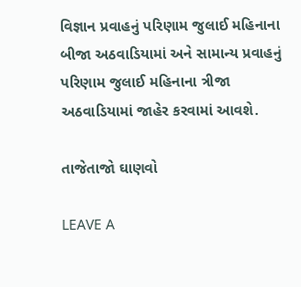વિજ્ઞાન પ્રવાહનું પરિણામ જુલાઈ મહિનાના બીજા અઠવાડિયામાં અને સામાન્ય પ્રવાહનું પરિણામ જુલાઈ મહિનાના ત્રીજા અઠવાડિયામાં જાહેર કરવામાં આવશે.

તાજેતાજો ઘાણવો

LEAVE A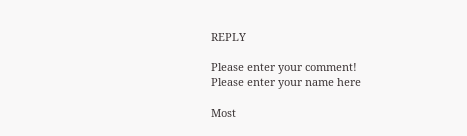REPLY

Please enter your comment!
Please enter your name here

Most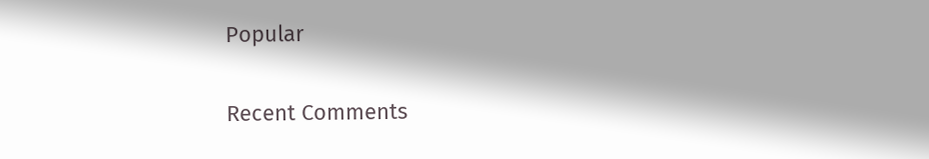Popular

Recent Comments